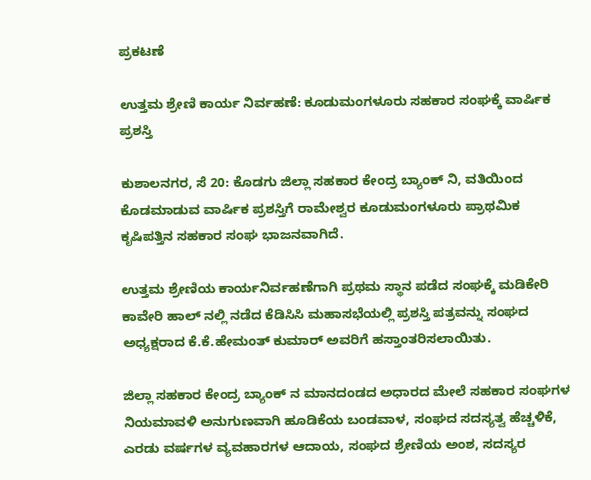ಪ್ರಕಟಣೆ

ಉತ್ತಮ ಶ್ರೇಣಿ‌ ಕಾರ್ಯ ನಿರ್ವಹಣೆ: ಕೂಡುಮಂಗಳೂರು ಸಹಕಾರ ಸಂಘಕ್ಕೆ ವಾರ್ಷಿಕ‌ ಪ್ರಶಸ್ತಿ

ಕುಶಾಲನಗರ, ಸೆ 20: ಕೊಡಗು ಜಿಲ್ಲಾ ಸಹಕಾರ ಕೇಂದ್ರ ಬ್ಯಾಂಕ್ ನಿ, ವತಿಯಿಂದ ಕೊಡಮಾಡುವ ವಾರ್ಷಿಕ ಪ್ರಶಸ್ತಿಗೆ ರಾಮೇಶ್ವರ ಕೂಡುಮಂಗಳೂರು ಪ್ರಾಥಮಿಕ ಕೃಷಿ‌ಪತ್ತಿನ ಸಹಕಾರ ಸಂಘ ಭಾಜನವಾಗಿದೆ.

ಉತ್ತಮ ಶ್ರೇಣಿಯ ಕಾರ್ಯನಿರ್ವಹಣೆಗಾಗಿ ಪ್ರಥಮ ಸ್ಥಾನ ಪಡೆದ ಸಂಘಕ್ಕೆ ಮಡಿಕೇರಿ ಕಾವೇರಿ ಹಾಲ್ ನಲ್ಲಿ‌ ನಡೆದ ಕೆಡಿಸಿಸಿ ಮಹಾಸಭೆಯಲ್ಲಿ ಪ್ರಶಸ್ತಿ ಪತ್ರವನ್ನು ಸಂಘದ ಅಧ್ಯಕ್ಷರಾದ ಕೆ.ಕೆ.ಹೇಮಂತ್ ಕುಮಾರ್ ಅವರಿಗೆ ಹಸ್ತಾಂತರಿಸಲಾಯಿತು.

ಜಿಲ್ಲಾ ಸಹಕಾರ ಕೇಂದ್ರ ಬ್ಯಾಂಕ್ ನ ಮಾನದಂಡದ ಅಧಾರದ ಮೇಲೆ ಸಹಕಾರ ಸಂಘಗಳ ನಿಯಮಾವಳಿ ಅನುಗುಣವಾಗಿ ಹೂಡಿಕೆಯ ಬಂಡವಾಳ, ಸಂಘದ ಸದಸ್ಯತ್ವ ಹೆಚ್ಚಳಿಕೆ, ಎರಡು ವರ್ಷಗಳ ವ್ಯವಹಾರಗಳ ಆದಾಯ, ಸಂಘದ ಶ್ರೇಣಿಯ ಅಂಶ, ಸದಸ್ಯರ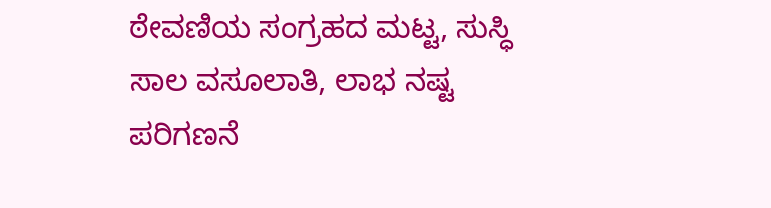ಠೇವಣಿಯ ಸಂಗ್ರಹದ ಮಟ್ಟ, ಸುಸ್ಧಿ ಸಾಲ ವಸೂಲಾತಿ, ಲಾಭ ನಷ್ಟ ಪರಿಗಣನೆ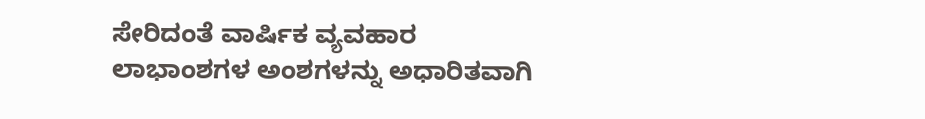ಸೇರಿದಂತೆ ವಾರ್ಷಿಕ ವ್ಯವಹಾರ ಲಾಭಾಂಶಗಳ ಅಂಶಗಳನ್ನು ಅಧಾರಿತವಾಗಿ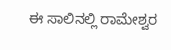ಈ ಸಾಲಿನಲ್ಲಿ ರಾಮೇಶ್ವರ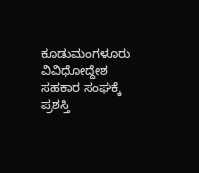ಕೂಡುಮಂಗಳೂರು ವಿವಿಧೋದ್ದೇಶ ಸಹಕಾರ ಸಂಘಕ್ಕೆ ಪ್ರಶಸ್ತಿ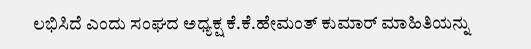ಲಭಿಸಿದೆ ಎಂದು ಸಂಘದ ಅಧ್ಯಕ್ಷ ಕೆ.ಕೆ.ಹೇಮಂತ್ ಕುಮಾರ್ ಮಾಹಿತಿಯನ್ನು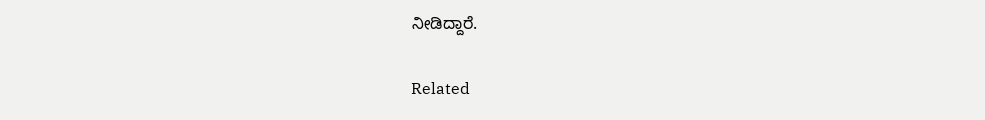ನೀಡಿದ್ದಾರೆ.

Related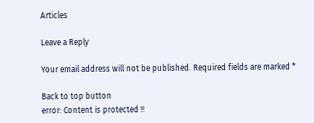Articles

Leave a Reply

Your email address will not be published. Required fields are marked *

Back to top button
error: Content is protected !!